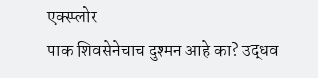एक्स्प्लोर
पाक शिवसेनेचाच दुश्मन आहे का? उद्धव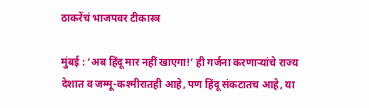ठाकरेंचं भाजपवर टीकास्त्र

मुंबई : ‘अब हिंदू मार नहीं खाएगा!’ ही गर्जना करणाऱ्यांचे राज्य देशात व जम्मू-कश्मीरातही आहे, पण हिंदू संकटातच आहे, या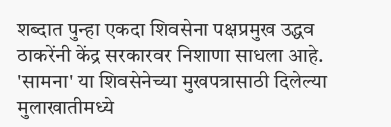शब्दात पुन्हा एकदा शिवसेना पक्षप्रमुख उद्धव ठाकरेंनी केंद्र सरकारवर निशाणा साधला आहे. 'सामना' या शिवसेनेच्या मुखपत्रासाठी दिलेल्या मुलाखातीमध्ये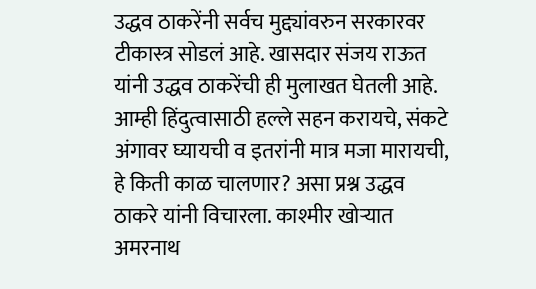उद्धव ठाकरेंनी सर्वच मुद्द्यांवरुन सरकारवर टीकास्त्र सोडलं आहे. खासदार संजय राऊत यांनी उद्धव ठाकरेंची ही मुलाखत घेतली आहे. आम्ही हिंदुत्वासाठी हल्ले सहन करायचे, संकटे अंगावर घ्यायची व इतरांनी मात्र मजा मारायची, हे किती काळ चालणार? असा प्रश्न उद्धव ठाकरे यांनी विचारला. काश्मीर खोऱ्यात अमरनाथ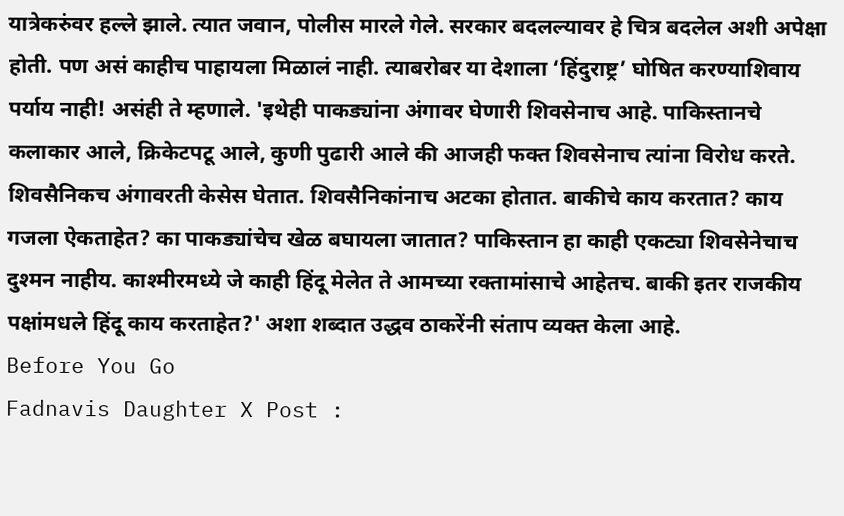यात्रेकरुंवर हल्ले झाले. त्यात जवान, पोलीस मारले गेले. सरकार बदलल्यावर हे चित्र बदलेल अशी अपेक्षा होती. पण असं काहीच पाहायला मिळालं नाही. त्याबरोबर या देशाला ‘हिंदुराष्ट्र’ घोषित करण्याशिवाय पर्याय नाही! असंही ते म्हणाले. 'इथेही पाकड्यांना अंगावर घेणारी शिवसेनाच आहे. पाकिस्तानचे कलाकार आले, क्रिकेटपटू आले, कुणी पुढारी आले की आजही फक्त शिवसेनाच त्यांना विरोध करते. शिवसैनिकच अंगावरती केसेस घेतात. शिवसैनिकांनाच अटका होतात. बाकीचे काय करतात? काय गजला ऐकताहेत? का पाकड्यांचेच खेळ बघायला जातात? पाकिस्तान हा काही एकट्या शिवसेनेचाच दुश्मन नाहीय. काश्मीरमध्ये जे काही हिंदू मेलेत ते आमच्या रक्तामांसाचे आहेतच. बाकी इतर राजकीय पक्षांमधले हिंदू काय करताहेत?' अशा शब्दात उद्धव ठाकरेंनी संताप व्यक्त केला आहे.
Before You Go
Fadnavis Daughter X Post :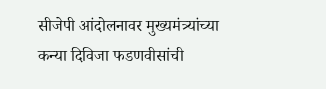सीजेपी आंदोलनावर मुख्यमंत्र्यांच्या कन्या दिविजा फडणवीसांची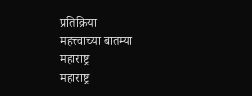प्रतिक्रिया
महत्त्वाच्या बातम्या
महाराष्ट्र
महाराष्ट्र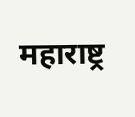महाराष्ट्र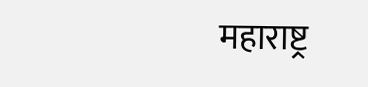महाराष्ट्र